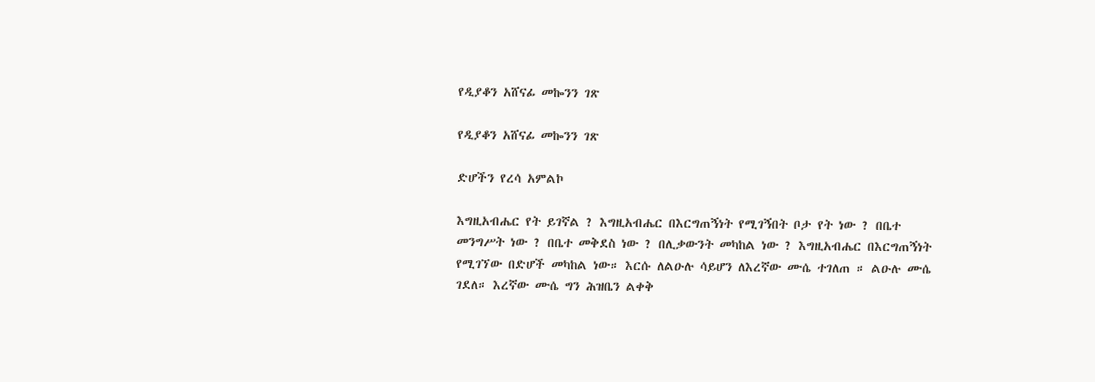የዲያቆን አሸናፊ መኰንን ገጽ

የዲያቆን አሸናፊ መኰንን ገጽ

ድሆችን የረሳ አምልኮ

እግዚአብሔር የት ይገኛል ? እግዚአብሔር በእርግጠኝነት የሚገኝበት ቦታ የት ነው ? በቤተ መንግሥት ነው ? በቤተ መቅደስ ነው ? በሊቃውንት መካከል ነው ? እግዚአብሔር በእርግጠኝነት የሚገኘው በድሆች መካከል ነው። እርሱ ለልዑሉ ሳይሆን ለእረኛው ሙሴ ተገለጠ ። ልዑሉ ሙሴ ገደለ። እረኛው ሙሴ ግን ሕዝቤን ልቀቅ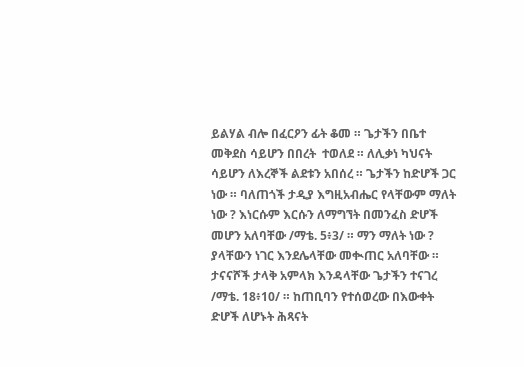ይልሃል ብሎ በፈርዖን ፊት ቆመ ። ጌታችን በቤተ መቅደስ ሳይሆን በበረት  ተወለደ ። ለሊቃነ ካህናት ሳይሆን ለእረኞች ልደቱን አበሰረ ። ጌታችን ከድሆች ጋር ነው ። ባለጠጎች ታዲያ እግዚአብሔር የላቸውም ማለት ነው ? እነርሱም እርሱን ለማግኘት በመንፈስ ድሆች መሆን አለባቸው /ማቴ. 5፥3/ ። ማን ማለት ነው ? ያላቸውን ነገር እንደሌላቸው መቊጠር አለባቸው ። ታናናሾች ታላቅ አምላክ እንዳላቸው ጌታችን ተናገረ /ማቴ. 18፥10/ ። ከጠቢባን የተሰወረው በእውቀት ድሆች ለሆኑት ሕጻናት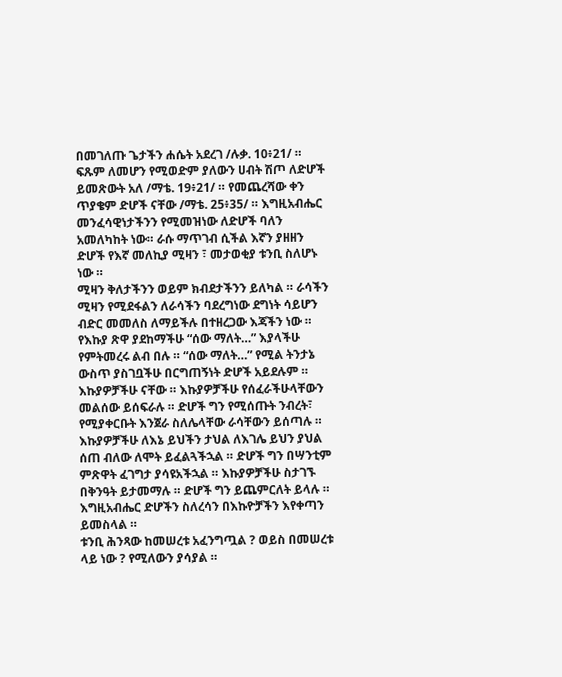በመገለጡ ጌታችን ሐሴት አደረገ /ሉቃ. 10፥21/ ። ፍጹም ለመሆን የሚወድም ያለውን ሀብት ሽጦ ለድሆች ይመጽውት አለ /ማቴ. 19፥21/ ። የመጨረሻው ቀን ጥያቄም ድሆች ናቸው /ማቴ. 25፥35/ ። እግዚአብሔር መንፈሳዊነታችንን የሚመዝነው ለድሆች ባለን አመለካከት ነው። ራሱ ማጥገብ ሲችል እኛን ያዘዘን ድሆች የእኛ መለኪያ ሚዛን ፣ መታወቂያ ቱንቢ ስለሆኑ ነው ።
ሚዛን ቅለታችንን ወይም ክብደታችንን ይለካል ። ራሳችን ሚዛን የሚደፋልን ለራሳችን ባደረግነው ደግነት ሳይሆን ብድር መመለስ ለማይችሉ በተዘረጋው እጃችን ነው ። የእኩያ ጽዋ ያደከማችሁ “ሰው ማለት…” እያላችሁ የምትመረሩ ልብ በሉ ። “ሰው ማለት…” የሚል ትንታኔ ውስጥ ያስገቧችሁ በርግጠኝነት ድሆች አይደሉም ። እኩያዎቻችሁ ናቸው ። እኩያዎቻችሁ የሰፈራችሁላቸውን መልሰው ይሰፍራሉ ። ድሆች ግን የሚሰጡት ንብረት፣  የሚያቀርቡት እንጀራ ስለሌላቸው ራሳቸውን ይሰጣሉ ። እኩያዎቻችሁ ለእኔ ይህችን ታህል ለእገሌ ይህን ያህል ሰጠ ብለው ለሞት ይፈልጓችኋል ። ድሆች ግን በሣንቲም ምጽዋት ፈገግታ ያሳዩአችኋል ። እኩያዎቻችሁ ስታገኙ በቅንዓት ይታመማሉ ። ድሆች ግን ይጨምርለት ይላሉ ። እግዚአብሔር ድሆችን ስለረሳን በእኩዮቻችን እየቀጣን ይመስላል ።
ቱንቢ ሕንጻው ከመሠረቱ አፈንግጧል ? ወይስ በመሠረቱ ላይ ነው ? የሚለውን ያሳያል ።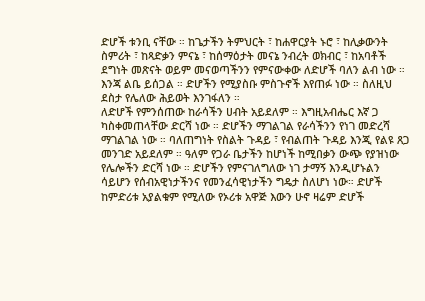ድሆች ቱንቢ ናቸው ። ከጌታችን ትምህርት ፣ ከሐዋርያት ኑሮ ፣ ከሊቃውንት ስምሪት ፣ ከጻድቃን ምናኔ ፣ ከሰማዕታት መናኔ ንብረት ወክብር ፣ ከአባቶች ደግነት መጽናት ወይም መናወጣችንን የምናውቀው ለድሆች ባለን ልብ ነው ። እንጃ ልቤ ይሰጋል ። ድሆችን የሚያስቡ ምስጉኖች እየጠፉ ነው ። ስለዚህ ደስታ የሌለው ሕይወት እንገፋለን ።
ለድሆች የምንሰጠው ከራሳችን ሀብት አይደለም ። እግዚአብሔር እኛ ጋ ካስቀመጠላቸው ድርሻ ነው ። ድሆችን ማገልገል የራሳችንን የነገ መድረሻ ማገልገል ነው ። ባለጠግነት የስልት ጉዳይ ፣ የብልጠት ጉዳይ እንጂ የልዩ ጸጋ መንገድ አይደለም ። ዓለም የጋራ ቤታችን ከሆነች ከሚበቃን ውጭ የያዝነው የሌሎችን ድርሻ ነው ። ድሆችን የምናገለግለው ነገ ታማኝ እንዲሆኑልን ሳይሆን የሰብአዊነታችንና የመንፈሳዊነታችን ግዴታ ስለሆነ ነው። ድሆች ከምድሪቱ አያልቁም የሚለው የኦሪቱ አዋጅ እውን ሁኖ ዛሬም ድሆች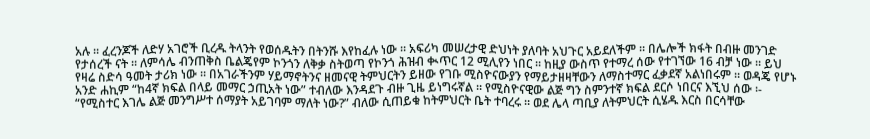አሉ ። ፈረንጆች ለድሃ አገሮች ቢረዱ ትላንት የወሰዱትን በትንሹ እየከፈሉ ነው ። አፍሪካ መሠረታዊ ድህነት ያለባት አህጉር አይደለችም ። በሌሎች ክፋት በብዙ መንገድ የታሰረች ናት ። ለምሳሌ ብንጠቅስ ቤልጄየም ኮንጎን ለቅቃ ስትወጣ የኮንጎ ሕዝብ ቊጥር 12 ሚሊየን ነበር ። ከዚያ ውስጥ የተማረ ሰው የተገኘው 16 ብቻ ነው ። ይህ የዛሬ ስድሳ ዓመት ታሪክ ነው ። በአገራችንም ሃይማኖትንና ዘመናዊ ትምህርትን ይዘው የገቡ ሚስዮናውያን የማይታዘዛቸውን ለማስተማር ፈቃደኛ አልነበሩም ። ወዳጄ የሆኑ አንድ ሐኪም “ከ4ኛ ክፍል በላይ መማር ኃጢአት ነው” ተብለው እንዳደጉ ብዙ ጊዜ ይነግሩኛል ። የሚስዮናዊው ልጅ ግን ስምንተኛ ክፍል ደርሶ ነበርና እኚህ ሰው ፡- “የሚስተር እገሌ ልጅ መንግሥተ ሰማያት አይገባም ማለት ነው?” ብለው ሲጠይቁ ከትምህርት ቤት ተባረሩ ። ወደ ሌላ ጣቢያ ለትምህርት ሲሄዱ እርስ በርሳቸው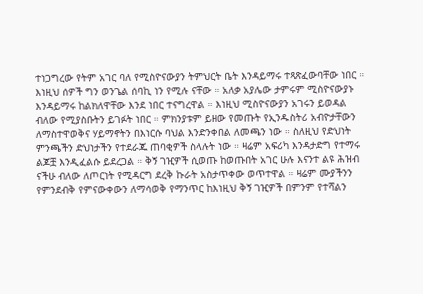ተነጋግረው የትም አገር ባለ የሚስዮናውያን ትምህርት ቤት እንዳይማሩ ተጻጽፈውባቸው ነበር ። እነዚህ ሰዎች ግን ወንጌል ሰባኪ ነን የሚሉ ናቸው ። አለቃ አያሌው ታምሩም ሚስዮናውያኑ እንዳይማሩ ከልክለዋቸው እንደ ነበር ተናግረዋል ። እነዚህ ሚስዮናውያን አገሩን ይወዳል ብለው የሚያስቡትን ይገፉት ነበር ። ምክንያቱም ይዘው የመጡት የኢንዱስትሪ አብዮታቸውን ለማስተዋወቅና ሃይማኖትን በእነርሱ ባህል እንድንቀበል ለመጫን ነው ። ስለዚህ የድህነት ምንጫችን ድህነታችን የተደራጁ ጠባቂዎች ስላሉት ነው ። ዛሬም አፍሪካ እንዳታድግ የተማሩ ልጆቿ እንዲፈልሱ ይደረጋል ። ቅኝ ገዢዎች ሲወጡ ከወጡበት አገር ሁሉ እናንተ ልዩ ሕዝብ ናችሁ ብለው ለጦርነት የሚዳርግ ደረቅ ኩራት አስታጥቀው ወጥተዋል ። ዛሬም ሙያችንን የምንደብቅ የምናውቀውን ለማሳወቅ የማንጥር ከእነዚህ ቅኝ ገዢዎች በምንም የተሻልን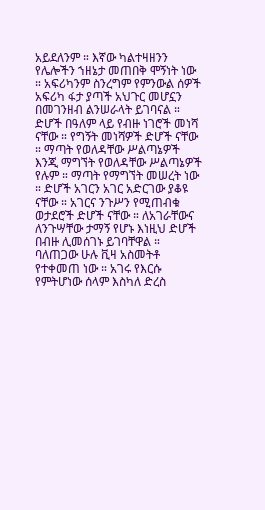አይደለንም ። እኛው ካልተዛዘንን የሌሎችን ኀዘኔታ መጠበቅ ሞኝነት ነው ። አፍሪካንም ስንረግም የምንውል ሰዎች አፍሪካ ፋታ ያጣች አህጉር መሆኗን በመገንዘብ ልንሠራላት ይገባናል ።
ድሆች በዓለም ላይ የብዙ ነገሮች መነሻ ናቸው ። የግኝት መነሻዎች ድሆች ናቸው ። ማጣት የወለዳቸው ሥልጣኔዎች እንጂ ማግኘት የወለዳቸው ሥልጣኔዎች የሉም ። ማጣት የማግኘት መሠረት ነው ። ድሆች አገርን አገር አድርገው ያቆዩ ናቸው ። አገርና ንጉሥን የሚጠብቁ ወታደሮች ድሆች ናቸው ። ለአገራቸውና ለንጉሣቸው ታማኝ የሆኑ እነዚህ ድሆች በብዙ ሊመሰገኑ ይገባቸዋል ። ባለጠጋው ሁሉ ቪዛ አስመትቶ የተቀመጠ ነው ። አገሩ የእርሱ የምትሆነው ሰላም እስካለ ድረስ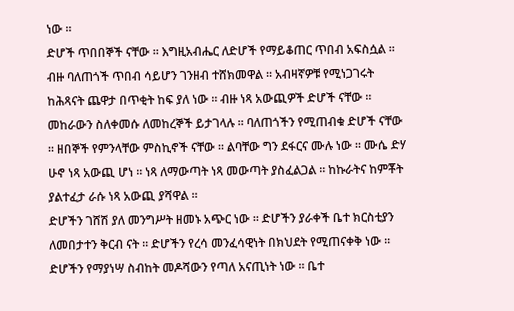ነው ።
ድሆች ጥበበኞች ናቸው ። እግዚአብሔር ለድሆች የማይቆጠር ጥበብ አፍስሷል ። ብዙ ባለጠጎች ጥበብ ሳይሆን ገንዘብ ተሸክመዋል ። አብዛኛዎቹ የሚነጋገሩት ከሕጻናት ጨዋታ በጥቂት ከፍ ያለ ነው ። ብዙ ነጻ አውጪዎች ድሆች ናቸው ። መከራውን ስለቀመሱ ለመከረኞች ይታገላሉ ። ባለጠጎችን የሚጠብቁ ድሆች ናቸው ። ዘበኞች የምንላቸው ምስኪኖች ናቸው ። ልባቸው ግን ደፋርና ሙሉ ነው ። ሙሴ ድሃ ሁኖ ነጻ አውጪ ሆነ ። ነጻ ለማውጣት ነጻ መውጣት ያስፈልጋል ። ከኩራትና ከምቾት ያልተፈታ ራሱ ነጻ አውጪ ያሻዋል ።
ድሆችን ገሸሽ ያለ መንግሥት ዘመኑ አጭር ነው ። ድሆችን ያራቀች ቤተ ክርስቲያን ለመበታተን ቅርብ ናት ። ድሆችን የረሳ መንፈሳዊነት በክህደት የሚጠናቀቅ ነው ። ድሆችን የማያነሣ ስብከት መዶሻውን የጣለ አናጢነት ነው ። ቤተ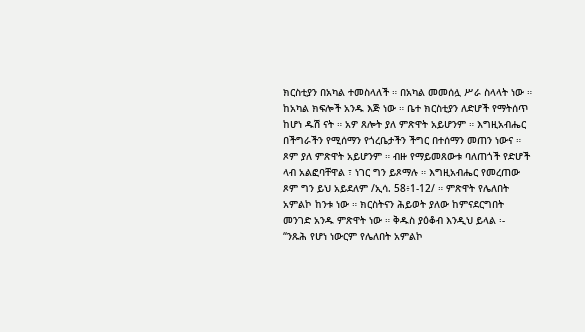ክርስቲያን በአካል ተመስላለች ። በአካል መመሰሏ ሥራ ስላላት ነው ። ከአካል ክፍሎች አንዱ እጅ ነው ። ቤተ ክርስቲያን ለድሆች የማትሰጥ ከሆነ ዱሽ ናት ። አዎ ጸሎት ያለ ምጽዋት አይሆንም ። እግዚአብሔር በችግራችን የሚሰማን የጎረቤታችን ችግር በተሰማን መጠን ነውና ። ጾም ያለ ምጽዋት አይሆንም ። ብዙ የማይመጸውቱ ባለጠጎች የድሆች ላብ አልፎባቸዋል ፣ ነገር ግን ይጾማሉ ። እግዚአብሔር የመረጠው ጾም ግን ይህ አይደለም /ኢሳ. 58፥1-12/ ። ምጽዋት የሌለበት አምልኮ ከንቱ ነው ። ክርስትናን ሕይወት ያለው ከምናደርግበት መንገድ አንዱ ምጽዋት ነው ። ቅዱስ ያዕቆብ እንዲህ ይላል ፡-
“ንጹሕ የሆነ ነውርም የሌለበት አምልኮ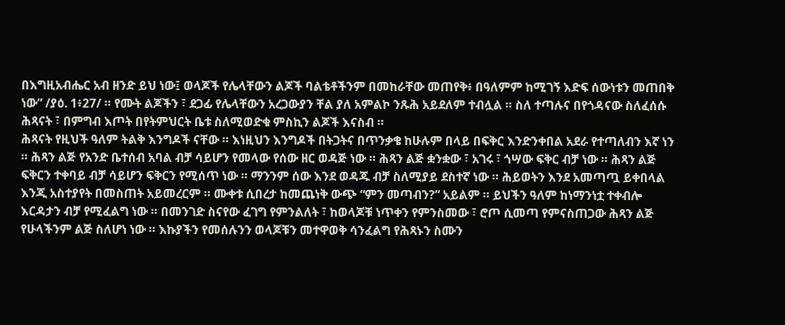በእግዚአብሔር አብ ዘንድ ይህ ነው፤ ወላጆች የሌላቸውን ልጆች ባልቴቶችንም በመከራቸው መጠየቅ፥ በዓለምም ከሚገኝ እድፍ ሰውነቱን መጠበቅ ነው” /ያዕ. 1፥27/ ። የሙት ልጆችን ፣ ደጋፊ የሌላቸውን አረጋውያን ቸል ያለ አምልኮ ንጹሕ አይደለም ተብሏል ። ስለ ተጣሉና በየጎዳናው ስለፈሰሱ ሕጻናት ፣ በምግብ እጦት በየትምህርት ቤቱ ስለሚወድቁ ምስኪን ልጆች እናስብ ።
ሕጻናት የዚህች ዓለም ትልቅ እንግዶች ናቸው ። እነዚህን እንግዶች በትጋትና በጥንቃቄ ከሁሉም በላይ በፍቅር እንድንቀበል አደራ የተጣለብን እኛ ነን ። ሕጻን ልጅ የአንድ ቤተሰብ አባል ብቻ ሳይሆን የመላው የሰው ዘር ወዳጅ ነው ። ሕጻን ልጅ ቋንቋው ፣ አገሩ ፣ ጎሣው ፍቅር ብቻ ነው ። ሕጻን ልጅ ፍቅርን ተቀባይ ብቻ ሳይሆን ፍቅርን የሚሰጥ ነው ። ማንንም ሰው እንደ ወዳጁ ብቻ ስለሚያይ ደስተኛ ነው ። ሕይወትን እንደ አመጣጧ ይቀበላል እንጂ አስተያየት በመስጠት አይመረርም ። ሙቀቱ ሲበረታ ከመጨነቅ ውጭ “ምን መጣብን?” አይልም ። ይህችን ዓለም ከነማንነቷ ተቀብሎ እርዳታን ብቻ የሚፈልግ ነው ። በመንገድ ስናየው ፈገግ የምንልለት ፣ ከወላጆቹ ነጥቀን የምንስመው ፣ ሮጦ ሲመጣ የምናስጠጋው ሕጻን ልጅ የሁላችንም ልጅ ስለሆነ ነው ። እኩያችን የመሰሉንን ወላጆቹን መተዋወቅ ሳንፈልግ የሕጻኑን ስሙን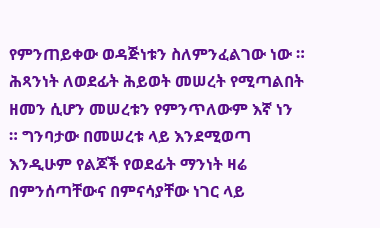የምንጠይቀው ወዳጅነቱን ስለምንፈልገው ነው ።
ሕጻንነት ለወደፊት ሕይወት መሠረት የሚጣልበት ዘመን ሲሆን መሠረቱን የምንጥለውም እኛ ነን ። ግንባታው በመሠረቱ ላይ እንደሚወጣ እንዲሁም የልጆች የወደፊት ማንነት ዛሬ በምንሰጣቸውና በምናሳያቸው ነገር ላይ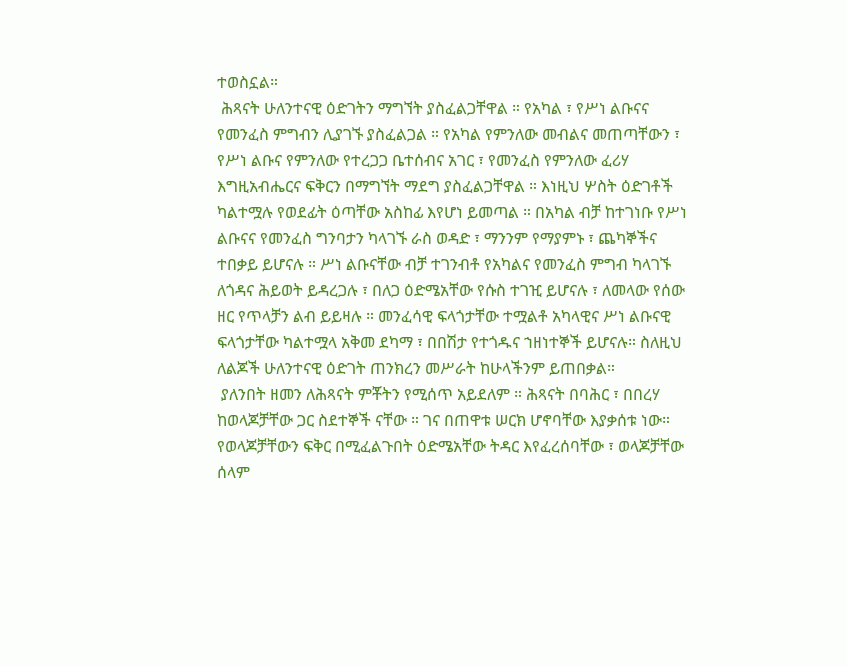ተወስኗል።
 ሕጻናት ሁለንተናዊ ዕድገትን ማግኘት ያስፈልጋቸዋል ። የአካል ፣ የሥነ ልቡናና የመንፈስ ምግብን ሊያገኙ ያስፈልጋል ። የአካል የምንለው መብልና መጠጣቸውን ፣ የሥነ ልቡና የምንለው የተረጋጋ ቤተሰብና አገር ፣ የመንፈስ የምንለው ፈሪሃ እግዚአብሔርና ፍቅርን በማግኘት ማደግ ያስፈልጋቸዋል ። እነዚህ ሦስት ዕድገቶች ካልተሟሉ የወደፊት ዕጣቸው አስከፊ እየሆነ ይመጣል ። በአካል ብቻ ከተገነቡ የሥነ ልቡናና የመንፈስ ግንባታን ካላገኙ ራስ ወዳድ ፣ ማንንም የማያምኑ ፣ ጨካኞችና ተበቃይ ይሆናሉ ። ሥነ ልቡናቸው ብቻ ተገንብቶ የአካልና የመንፈስ ምግብ ካላገኙ ለጎዳና ሕይወት ይዳረጋሉ ፣ በለጋ ዕድሜአቸው የሱስ ተገዢ ይሆናሉ ፣ ለመላው የሰው ዘር የጥላቻን ልብ ይይዛሉ ። መንፈሳዊ ፍላጎታቸው ተሟልቶ አካላዊና ሥነ ልቡናዊ ፍላጎታቸው ካልተሟላ አቅመ ደካማ ፣ በበሽታ የተጎዱና ኀዘነተኞች ይሆናሉ። ስለዚህ ለልጆች ሁለንተናዊ ዕድገት ጠንክረን መሥራት ከሁላችንም ይጠበቃል።
 ያለንበት ዘመን ለሕጻናት ምቾትን የሚሰጥ አይደለም ። ሕጻናት በባሕር ፣ በበረሃ ከወላጆቻቸው ጋር ስደተኞች ናቸው ። ገና በጠዋቱ ሠርክ ሆኖባቸው እያቃሰቱ ነው። የወላጆቻቸውን ፍቅር በሚፈልጉበት ዕድሜአቸው ትዳር እየፈረሰባቸው ፣ ወላጆቻቸው ሰላም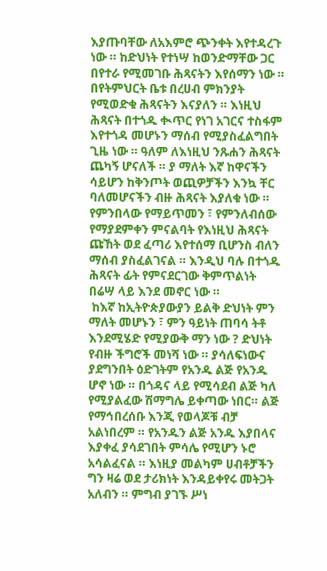እያጡባቸው ለአእምሮ ጭንቀት እየተዳረጉ ነው ። ከድህነት የተነሣ ከወንድማቸው ጋር በየተራ የሚመገቡ ሕጻናትን እየሰማን ነው ። በየትምህርት ቤቱ በረሀብ ምክንያት የሚወድቁ ሕጻናትን እናያለን ። እነዚህ ሕጻናት በተጎዱ ቊጥር የነገ አገርና ተስፋም እየተጎዳ መሆኑን ማሰብ የሚያስፈልግበት ጊዜ ነው ። ዓለም ለእነዚህ ንጹሐን ሕጻናት ጨካኝ ሆናለች ። ያ ማለት እኛ ከዋናችን ሳይሆን ከቅንጦት ወጪዎቻችን እንኳ ቸር ባለመሆናችን ብዙ ሕጻናት እያለቁ ነው ። የምንበላው የማይጥመን ፣ የምንለብሰው የማያደምቀን ምናልባት የእነዚህ ሕጻናት ጩኸት ወደ ፈጣሪ እየተሰማ ቢሆንስ ብለን ማሰብ ያስፈልገናል ። እንዲህ ባሉ በተጎዱ ሕጻናት ፊት የምናደርገው ቅምጥልነት በሬሣ ላይ እንደ መኖር ነው ።
 ከእኛ ከኢትዮጵያውያን ይልቅ ድህነት ምን ማለት መሆኑን ፣ ምን ዓይነት ጠባሳ ትቶ እንደሚሄድ የሚያውቅ ማን ነው ? ድህነት የብዙ ችግሮች መነሻ ነው ። ያሳለፍነውና ያደግንበት ዕድገትም የአንዱ ልጅ የአንዱ ሆኖ ነው ። በጎዳና ላይ የሚሳደብ ልጅ ካለ የሚያልፈው ሽማግሌ ይቀጣው ነበር። ልጅ የማኅበረሰቡ እንጂ የወላጆቹ ብቻ አልነበረም ። የአንዱን ልጅ አንዱ እያበላና እያቀፈ ያሳደገበት ምሳሌ የሚሆን ኑሮ አሳልፈናል ። እነዚያ መልካም ሀብቶቻችን ግን ዛሬ ወደ ታሪክነት እንዳይቀየሩ መትጋት አለብን ። ምግብ ያገኙ ሥነ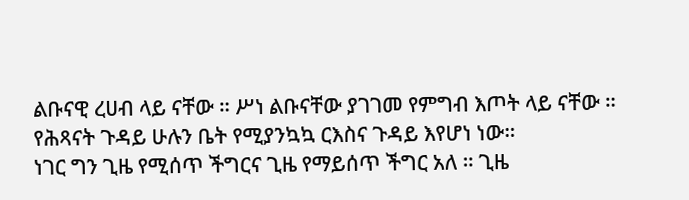ልቡናዊ ረሀብ ላይ ናቸው ። ሥነ ልቡናቸው ያገገመ የምግብ እጦት ላይ ናቸው ። የሕጻናት ጉዳይ ሁሉን ቤት የሚያንኳኳ ርእስና ጉዳይ እየሆነ ነው።
ነገር ግን ጊዜ የሚሰጥ ችግርና ጊዜ የማይሰጥ ችግር አለ ። ጊዜ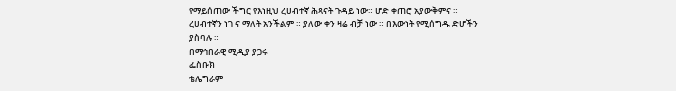የማይሰጠው ችግር የእነዚህ ረሀብተኛ ሕጻናት ጉዳይ ነው። ሆድ ቀጠሮ አያውቅምና ። ረሀብተኛን ነገ ና ማለት አንችልም ። ያለው ቀን ዛሬ ብቻ ነው ። በእውነት የሚሰግዱ ድሆችን ያስባሉ ።
በማኅበራዊ ሚዲያ ያጋሩ
ፌስቡክ
ቴሌግራም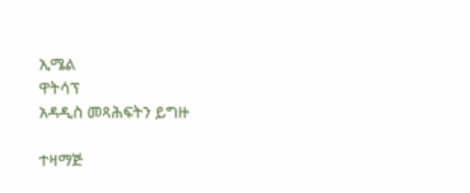ኢሜል
ዋትሳፕ
አዳዲስ መጻሕፍትን ይግዙ

ተዛማጅ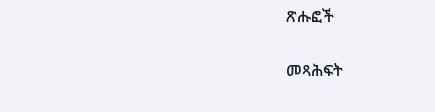ጽሑፎች

መጻሕፍት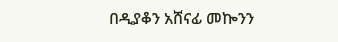በዲያቆን አሸናፊ መኰንን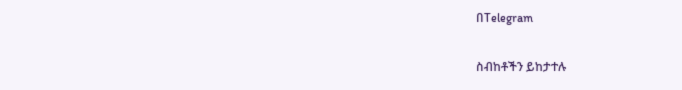በTelegram

ስብከቶችን ይከታተሉ